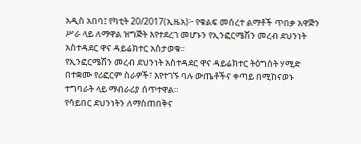አዲስ አበባ፤ የካቲት 20/2017(ኢዜአ)፦ የቁልፍ መሰረተ ልማቶች ጥበቃ አዋጅን ሥራ ላይ ለማዋል ዝግጅት እየተደረገ መሆኑን የኢንፎርሜሽን መረብ ደህንነት አስተዳደር ዋና ዳይሬክተር አስታወቁ።
የኢንፎርሜሽን መረብ ደህንነት አስተዳደር ዋና ዳይሬክተር ትዕግስት ሃሚድ በተቋሙ የሪፎርም ስራዎች፣ እየተገኙ ባሉ ውጤቶችና ቀጣይ በሚከናወኑ ተግባራት ላይ ማብራሪያ ሰጥተዋል።
የሳይበር ደህንነትን ለማስጠበቅና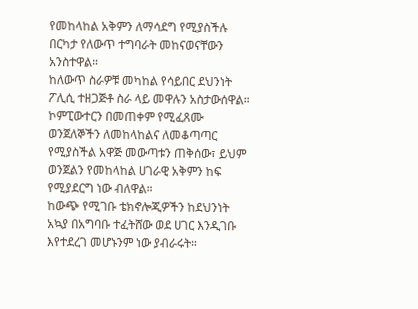የመከላከል አቅምን ለማሳደግ የሚያስችሉ በርካታ የለውጥ ተግባራት መከናወናቸውን አንስተዋል።
ከለውጥ ስራዎቹ መካከል የሳይበር ደህንነት ፖሊሲ ተዘጋጅቶ ስራ ላይ መዋሉን አስታውሰዋል።
ኮምፒውተርን በመጠቀም የሚፈጸሙ ወንጀለኞችን ለመከላከልና ለመቆጣጣር የሚያስችል አዋጅ መውጣቱን ጠቅሰው፣ ይህም ወንጀልን የመከላከል ሀገራዊ አቅምን ከፍ የሚያደርግ ነው ብለዋል።
ከውጭ የሚገቡ ቴክኖሎጂዎችን ከደህንነት አኳያ በአግባቡ ተፈትሸው ወደ ሀገር እንዲገቡ እየተደረገ መሆኑንም ነው ያብራሩት።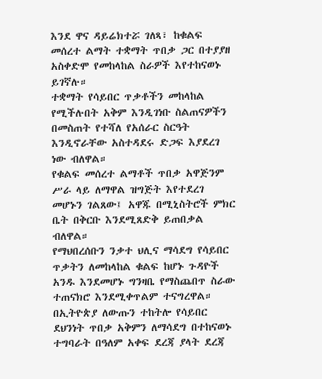እንደ ዋና ዳይሬክተሯ ገለጻ፣ ከቁልፍ መሰረተ ልማት ተቋማት ጥበቃ ጋር በተያያዘ አስቀድሞ የመከላከል ስራዎች እየተከናወኑ ይገኛሉ።
ተቋማት የሳይበር ጥቃቶችን መከላከል የሚችሉበት አቅም እንዲገነቡ ስልጠናዎችን በመስጠት የተሻለ የአሰራር ስርዓት እንዲኖራቸው አስተዳደሩ ድጋፍ እያደረገ ነው ብለዋል።
የቁልፍ መሰረተ ልማቶች ጥበቃ አዋጅንም ሥራ ላይ ለማዋል ዝግጅት እየተደረገ መሆኑን ገልጸው፤ አዋጁ በሚኒስትሮች ምክር ቤት በቅርቡ እንደሚጸድቅ ይጠበቃል ብለዋል።
የማህበረሰቡን ንቃተ ህሊና ማሳደግ የሳይበር ጥቃትን ለመከላከል ቁልፍ ከሆኑ ጉዳዮች አንዱ እንደመሆኑ ግንዛቤ የማስጨበጥ ስራው ተጠናክሮ እንደሚቀጥልም ተናግረዋል።
በኢትዮጵያ ለውጡን ተከትሎ የሳይበር ደህንነት ጥበቃ አቅምን ለማሳደግ በተከናወኑ ተግባራት በዓለም አቀፍ ደረጃ ያላት ደረጃ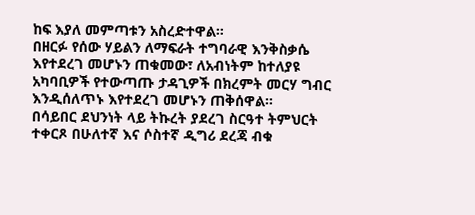ከፍ እያለ መምጣቱን አስረድተዋል።
በዘርፉ የሰው ሃይልን ለማፍራት ተግባራዊ እንቅስቃሴ እየተደረገ መሆኑን ጠቁመው፣ ለአብነትም ከተለያዩ አካባቢዎች የተውጣጡ ታዳጊዎች በክረምት መርሃ ግብር እንዲሰለጥኑ እየተደረገ መሆኑን ጠቅሰዋል።
በሳይበር ደህንነት ላይ ትኩረት ያደረገ ስርዓተ ትምህርት ተቀርጾ በሁለተኛ እና ሶስተኛ ዲግሪ ደረጃ ብቁ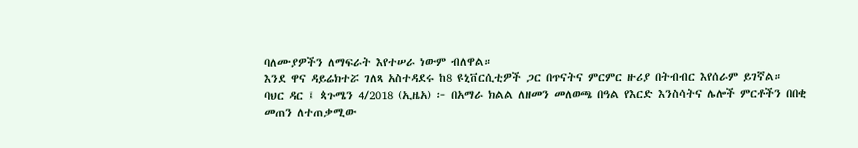ባለሙያዎችን ለማፍራት እየተሠራ ነውም ብለዋል።
እንደ ዋና ዳይሬክተሯ ገለጻ አስተዳደሩ ከ8 ዩኒቨርሲቲዎች ጋር በጥናትና ምርምር ዙሪያ በትብብር እየሰራም ይገኛል።
ባህር ዳር ፤ ጳጉሜን 4/2018 (ኢዜአ) ፦ በአማራ ክልል ለዘመን መለወጫ በዓል የእርድ እንስሳትና ሌሎች ምርቶችን በበቂ መጠን ለተጠቃሚው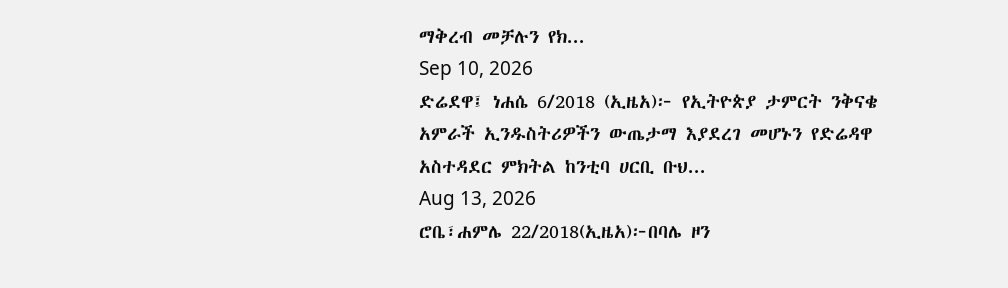ማቅረብ መቻሉን የክ...
Sep 10, 2026
ድሬደዋ፤ ነሐሴ 6/2018 (ኢዜአ)፦ የኢትዮጵያ ታምርት ንቅናቄ አምራች ኢንዱስትሪዎችን ውጤታማ እያደረገ መሆኑን የድሬዳዋ አስተዳደር ምክትል ከንቲባ ሀርቢ ቡህ...
Aug 13, 2026
ሮቤ፣ሐምሌ 22/2018(ኢዜአ)፦በባሌ ዞን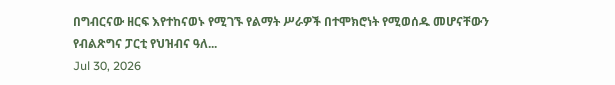በግብርናው ዘርፍ እየተከናወኑ የሚገኙ የልማት ሥራዎች በተሞክሮነት የሚወሰዱ መሆናቸውን የብልጽግና ፓርቲ የህዝብና ዓለ...
Jul 30, 2026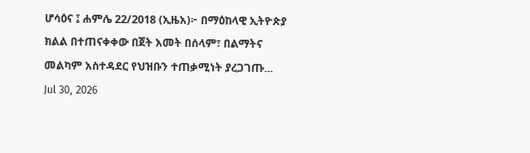ሆሳዕና ፤ ሐምሌ 22/2018 (ኢዜአ)፦ በማዕከላዊ ኢትዮጵያ ክልል በተጠናቀቀው በጀት አመት በሰላም፣ በልማትና መልካም አስተዳደር የህዝቡን ተጠቃሚነት ያረጋገጡ...
Jul 30, 2026